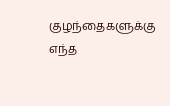குழந்தைகளுக்கு எந்த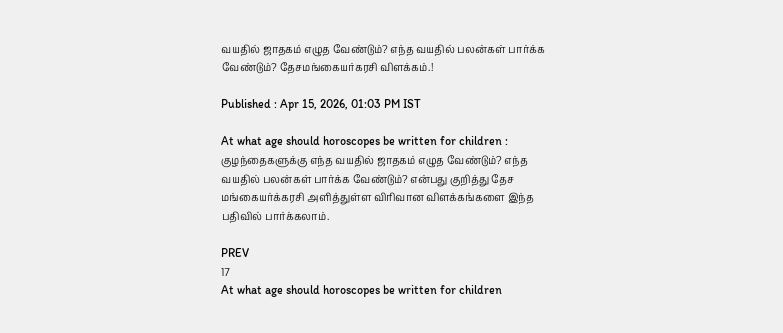வயதில் ஜாதகம் எழுத வேண்டும்? எந்த வயதில் பலன்கள் பார்க்க வேண்டும்? தேசமங்கையர்கரசி விளக்கம்.!

Published : Apr 15, 2026, 01:03 PM IST

At what age should horoscopes be written for children : குழந்தைகளுக்கு எந்த வயதில் ஜாதகம் எழுத வேண்டும்? எந்த வயதில் பலன்கள் பார்க்க வேண்டும்? என்பது குறித்து தேச மங்கையர்க்கரசி அளித்துள்ள விரிவான விளக்கங்களை இந்த பதிவில் பார்க்கலாம்.

PREV
17
At what age should horoscopes be written for children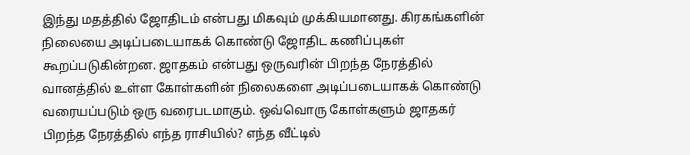இந்து மதத்தில் ஜோதிடம் என்பது மிகவும் முக்கியமானது. கிரகங்களின் நிலையை அடிப்படையாகக் கொண்டு ஜோதிட கணிப்புகள் கூறப்படுகின்றன. ஜாதகம் என்பது ஒருவரின் பிறந்த நேரத்தில் வானத்தில் உள்ள கோள்களின் நிலைகளை அடிப்படையாகக் கொண்டு வரையப்படும் ஒரு வரைபடமாகும். ஒவ்வொரு கோள்களும் ஜாதகர் பிறந்த நேரத்தில் எந்த ராசியில்? எந்த வீட்டில்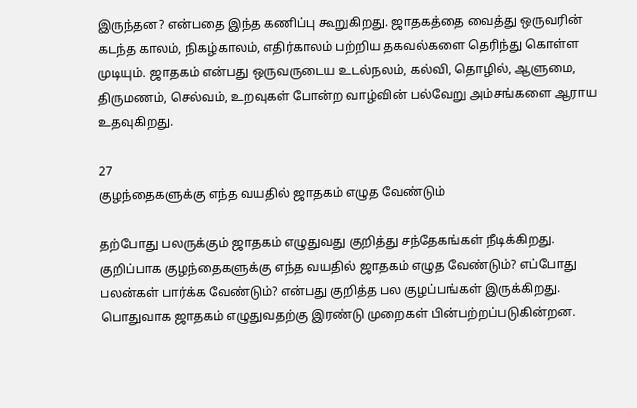இருந்தன? என்பதை இந்த கணிப்பு கூறுகிறது. ஜாதகத்தை வைத்து ஒருவரின் கடந்த காலம், நிகழ்காலம், எதிர்காலம் பற்றிய தகவல்களை தெரிந்து கொள்ள முடியும். ஜாதகம் என்பது ஒருவருடைய உடல்நலம், கல்வி, தொழில், ஆளுமை, திருமணம், செல்வம், உறவுகள் போன்ற வாழ்வின் பல்வேறு அம்சங்களை ஆராய உதவுகிறது.

27
குழந்தைகளுக்கு எந்த வயதில் ஜாதகம் எழுத வேண்டும்

தற்போது பலருக்கும் ஜாதகம் எழுதுவது குறித்து சந்தேகங்கள் நீடிக்கிறது. குறிப்பாக குழந்தைகளுக்கு எந்த வயதில் ஜாதகம் எழுத வேண்டும்? எப்போது பலன்கள் பார்க்க வேண்டும்? என்பது குறித்த பல குழப்பங்கள் இருக்கிறது. பொதுவாக ஜாதகம் எழுதுவதற்கு இரண்டு முறைகள் பின்பற்றப்படுகின்றன.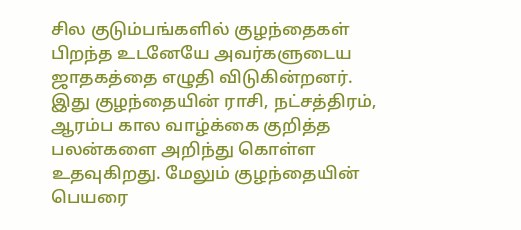சில குடும்பங்களில் குழந்தைகள் பிறந்த உடனேயே அவர்களுடைய ஜாதகத்தை எழுதி விடுகின்றனர். இது குழந்தையின் ராசி, நட்சத்திரம், ஆரம்ப கால வாழ்க்கை குறித்த பலன்களை அறிந்து கொள்ள உதவுகிறது. மேலும் குழந்தையின் பெயரை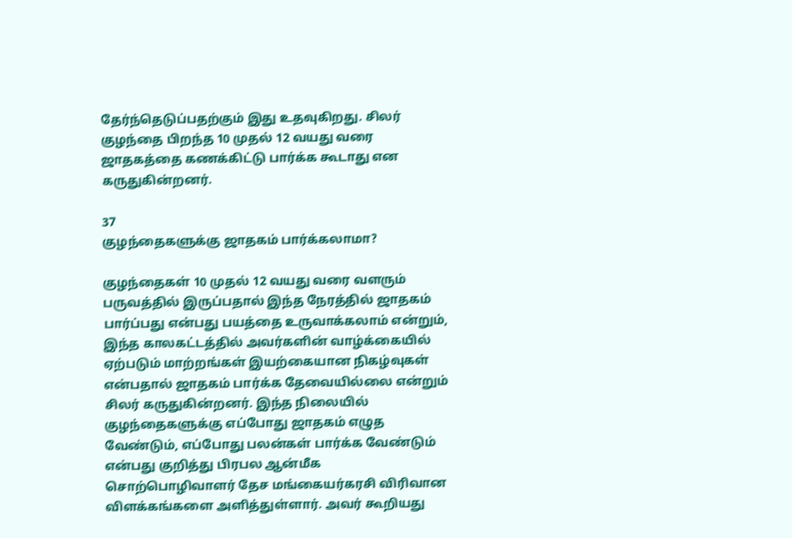தேர்ந்தெடுப்பதற்கும் இது உதவுகிறது. சிலர் குழந்தை பிறந்த 10 முதல் 12 வயது வரை ஜாதகத்தை கணக்கிட்டு பார்க்க கூடாது என கருதுகின்றனர்.

37
குழந்தைகளுக்கு ஜாதகம் பார்க்கலாமா?

குழந்தைகள் 10 முதல் 12 வயது வரை வளரும் பருவத்தில் இருப்பதால் இந்த நேரத்தில் ஜாதகம் பார்ப்பது என்பது பயத்தை உருவாக்கலாம் என்றும், இந்த காலகட்டத்தில் அவர்களின் வாழ்க்கையில் ஏற்படும் மாற்றங்கள் இயற்கையான நிகழ்வுகள் என்பதால் ஜாதகம் பார்க்க தேவையில்லை என்றும் சிலர் கருதுகின்றனர். இந்த நிலையில் குழந்தைகளுக்கு எப்போது ஜாதகம் எழுத வேண்டும், எப்போது பலன்கள் பார்க்க வேண்டும் என்பது குறித்து பிரபல ஆன்மீக சொற்பொழிவாளர் தேச மங்கையர்கரசி விரிவான விளக்கங்களை அளித்துள்ளார். அவர் கூறியது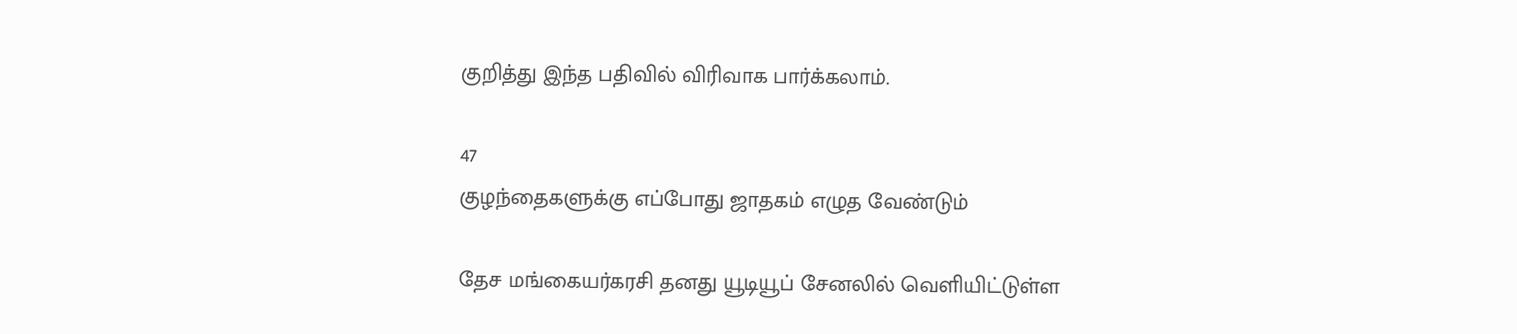குறித்து இந்த பதிவில் விரிவாக பார்க்கலாம்.

47
குழந்தைகளுக்கு எப்போது ஜாதகம் எழுத வேண்டும்

தேச மங்கையர்கரசி தனது யூடியூப் சேனலில் வெளியிட்டுள்ள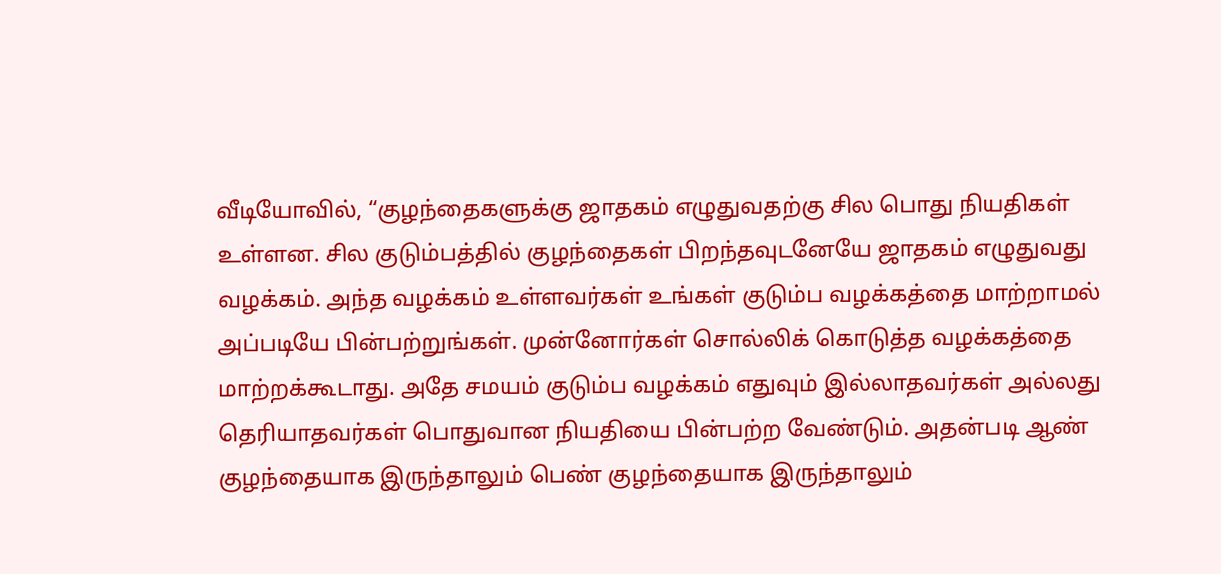வீடியோவில், “குழந்தைகளுக்கு ஜாதகம் எழுதுவதற்கு சில பொது நியதிகள் உள்ளன. சில குடும்பத்தில் குழந்தைகள் பிறந்தவுடனேயே ஜாதகம் எழுதுவது வழக்கம். அந்த வழக்கம் உள்ளவர்கள் உங்கள் குடும்ப வழக்கத்தை மாற்றாமல் அப்படியே பின்பற்றுங்கள். முன்னோர்கள் சொல்லிக் கொடுத்த வழக்கத்தை மாற்றக்கூடாது. அதே சமயம் குடும்ப வழக்கம் எதுவும் இல்லாதவர்கள் அல்லது தெரியாதவர்கள் பொதுவான நியதியை பின்பற்ற வேண்டும். அதன்படி ஆண் குழந்தையாக இருந்தாலும் பெண் குழந்தையாக இருந்தாலும்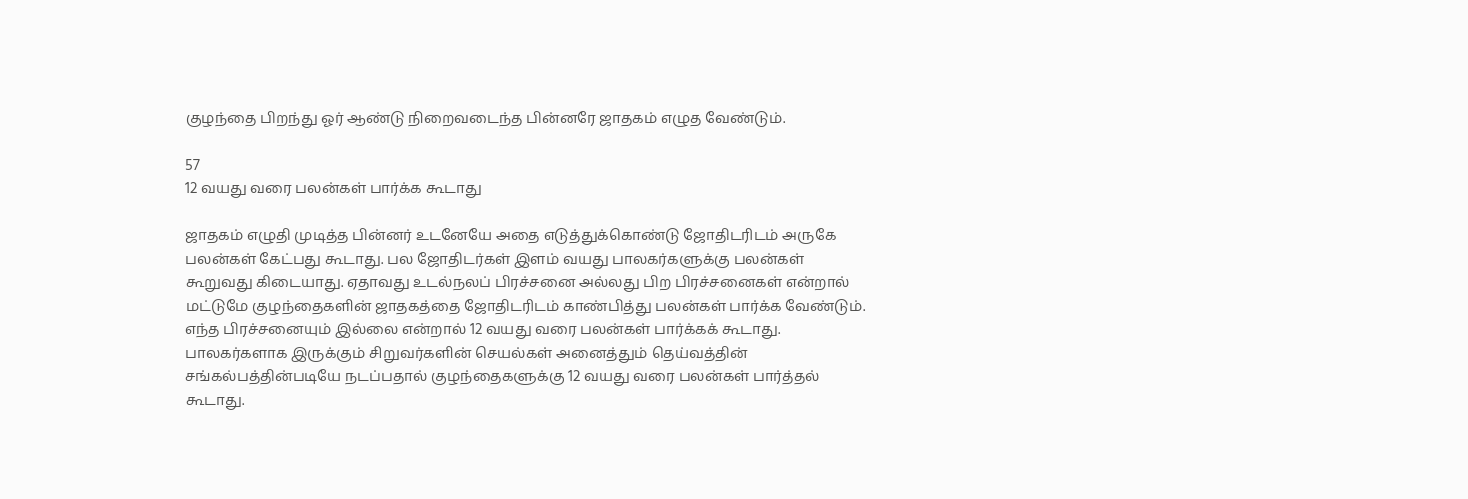குழந்தை பிறந்து ஓர் ஆண்டு நிறைவடைந்த பின்னரே ஜாதகம் எழுத வேண்டும்.

57
12 வயது வரை பலன்கள் பார்க்க கூடாது

ஜாதகம் எழுதி முடித்த பின்னர் உடனேயே அதை எடுத்துக்கொண்டு ஜோதிடரிடம் அருகே பலன்கள் கேட்பது கூடாது. பல ஜோதிடர்கள் இளம் வயது பாலகர்களுக்கு பலன்கள் கூறுவது கிடையாது. ஏதாவது உடல்நலப் பிரச்சனை அல்லது பிற பிரச்சனைகள் என்றால் மட்டுமே குழந்தைகளின் ஜாதகத்தை ஜோதிடரிடம் காண்பித்து பலன்கள் பார்க்க வேண்டும். எந்த பிரச்சனையும் இல்லை என்றால் 12 வயது வரை பலன்கள் பார்க்கக் கூடாது. பாலகர்களாக இருக்கும் சிறுவர்களின் செயல்கள் அனைத்தும் தெய்வத்தின் சங்கல்பத்தின்படியே நடப்பதால் குழந்தைகளுக்கு 12 வயது வரை பலன்கள் பார்த்தல் கூடாது.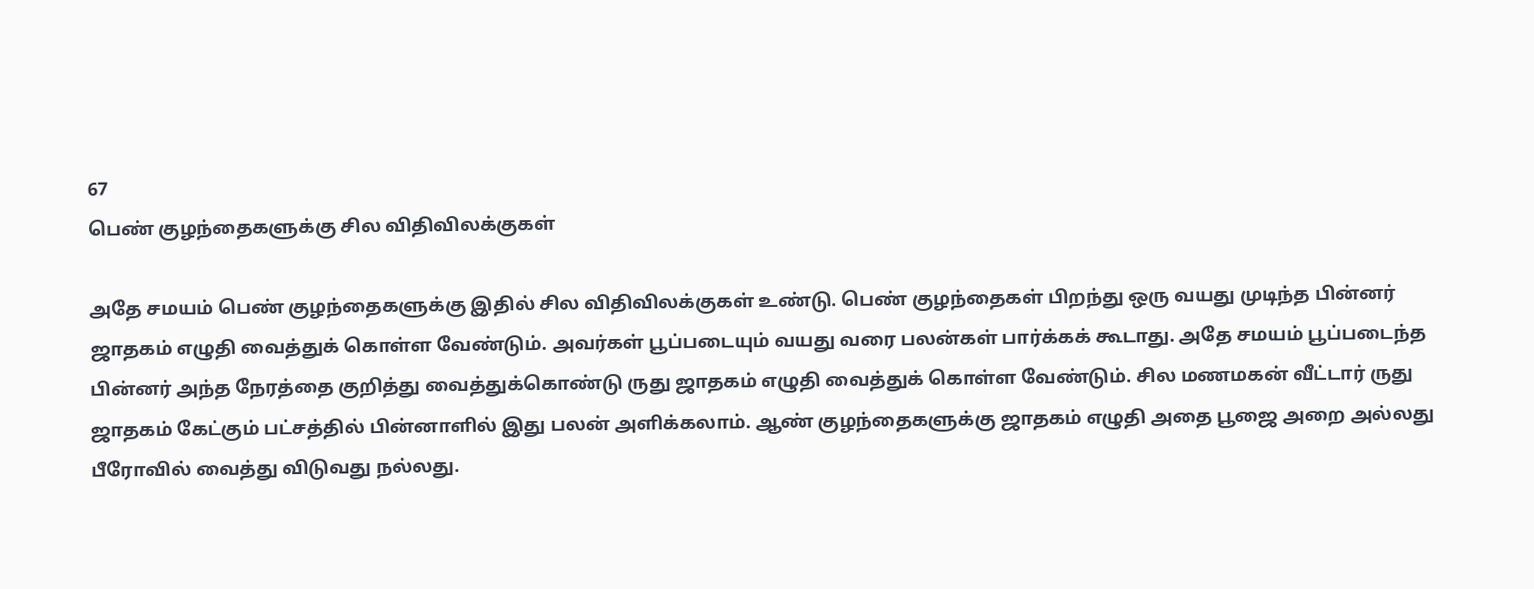67
பெண் குழந்தைகளுக்கு சில விதிவிலக்குகள்

அதே சமயம் பெண் குழந்தைகளுக்கு இதில் சில விதிவிலக்குகள் உண்டு. பெண் குழந்தைகள் பிறந்து ஒரு வயது முடிந்த பின்னர் ஜாதகம் எழுதி வைத்துக் கொள்ள வேண்டும். அவர்கள் பூப்படையும் வயது வரை பலன்கள் பார்க்கக் கூடாது. அதே சமயம் பூப்படைந்த பின்னர் அந்த நேரத்தை குறித்து வைத்துக்கொண்டு ருது ஜாதகம் எழுதி வைத்துக் கொள்ள வேண்டும். சில மணமகன் வீட்டார் ருது ஜாதகம் கேட்கும் பட்சத்தில் பின்னாளில் இது பலன் அளிக்கலாம். ஆண் குழந்தைகளுக்கு ஜாதகம் எழுதி அதை பூஜை அறை அல்லது பீரோவில் வைத்து விடுவது நல்லது.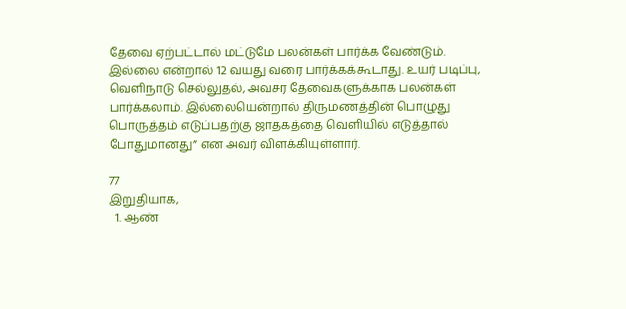தேவை ஏற்பட்டால் மட்டுமே பலன்கள் பார்க்க வேண்டும். இல்லை என்றால் 12 வயது வரை பார்க்கக்கூடாது. உயர் படிப்பு, வெளிநாடு செல்லுதல், அவசர தேவைகளுக்காக பலன்கள் பார்க்கலாம். இல்லையென்றால் திருமணத்தின் பொழுது பொருத்தம் எடுப்பதற்கு ஜாதகத்தை வெளியில் எடுத்தால் போதுமானது” என அவர் விளக்கியுள்ளார்.

77
இறுதியாக,
  1. ஆண்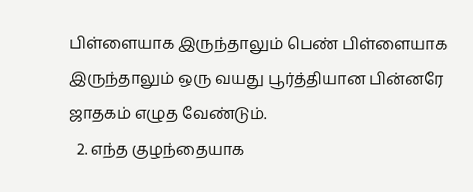பிள்ளையாக இருந்தாலும் பெண் பிள்ளையாக இருந்தாலும் ஒரு வயது பூர்த்தியான பின்னரே ஜாதகம் எழுத வேண்டும்.
  2. எந்த குழந்தையாக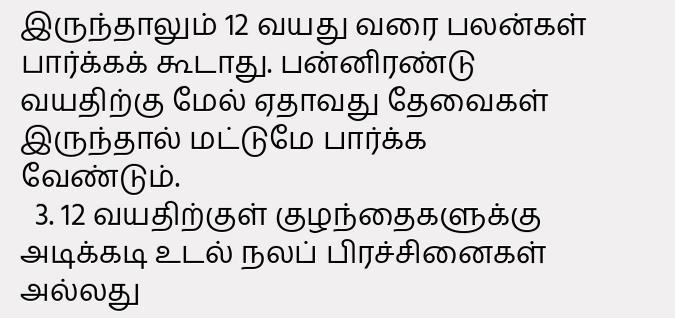இருந்தாலும் 12 வயது வரை பலன்கள் பார்க்கக் கூடாது. பன்னிரண்டு வயதிற்கு மேல் ஏதாவது தேவைகள் இருந்தால் மட்டுமே பார்க்க வேண்டும்.
  3. 12 வயதிற்குள் குழந்தைகளுக்கு அடிக்கடி உடல் நலப் பிரச்சினைகள் அல்லது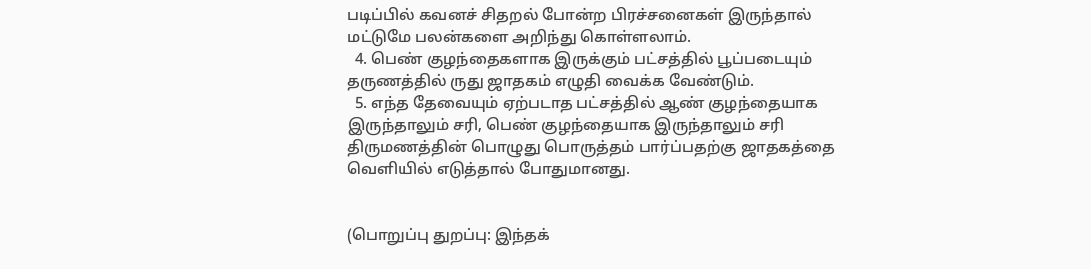படிப்பில் கவனச் சிதறல் போன்ற பிரச்சனைகள் இருந்தால் மட்டுமே பலன்களை அறிந்து கொள்ளலாம்.
  4. பெண் குழந்தைகளாக இருக்கும் பட்சத்தில் பூப்படையும் தருணத்தில் ருது ஜாதகம் எழுதி வைக்க வேண்டும்.
  5. எந்த தேவையும் ஏற்படாத பட்சத்தில் ஆண் குழந்தையாக இருந்தாலும் சரி, பெண் குழந்தையாக இருந்தாலும் சரி திருமணத்தின் பொழுது பொருத்தம் பார்ப்பதற்கு ஜாதகத்தை வெளியில் எடுத்தால் போதுமானது.


(பொறுப்பு துறப்பு: இந்தக்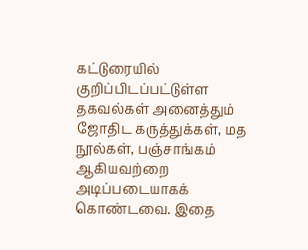கட்டுரையில் குறிப்பிடப்பட்டுள்ள தகவல்கள் அனைத்தும் ஜோதிட கருத்துக்கள், மத நூல்கள், பஞ்சாங்கம் ஆகியவற்றை அடிப்படையாகக் கொண்டவை. இதை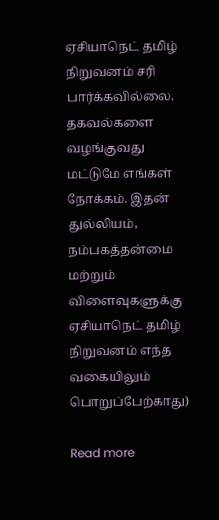ஏசியாநெட் தமிழ் நிறுவனம் சரி பார்க்கவில்லை. தகவல்களை வழங்குவது மட்டுமே எங்கள் நோக்கம். இதன் துல்லியம், நம்பகத்தன்மை மற்றும் விளைவுகளுக்கு ஏசியாநெட் தமிழ் நிறுவனம் எந்த வகையிலும் பொறுப்பேற்காது)

Read more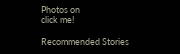Photos on
click me!

Recommended Stories